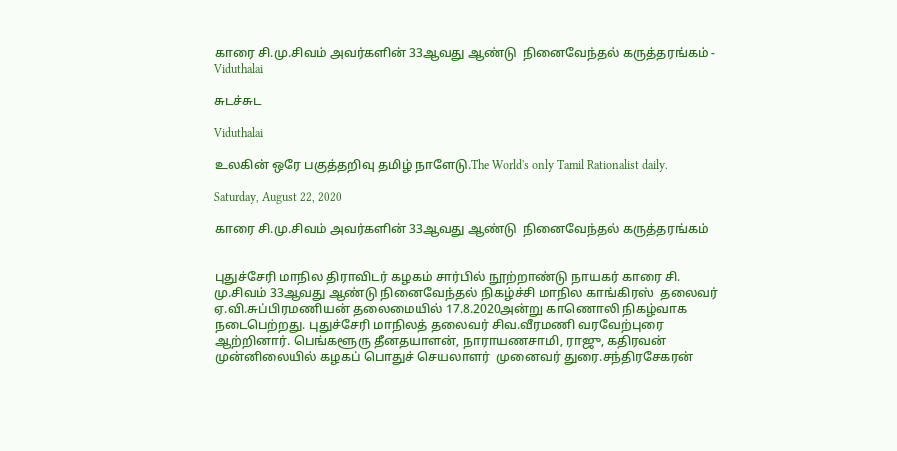காரை சி.மு.சிவம் அவர்களின் 33ஆவது ஆண்டு  நினைவேந்தல் கருத்தரங்கம் - Viduthalai

சுடச்சுட

Viduthalai

உலகின் ஒரே பகுத்தறிவு தமிழ் நாளேடு.The World's only Tamil Rationalist daily.

Saturday, August 22, 2020

காரை சி.மு.சிவம் அவர்களின் 33ஆவது ஆண்டு  நினைவேந்தல் கருத்தரங்கம்


புதுச்சேரி மாநில திராவிடர் கழகம் சார்பில் நூற்றாண்டு நாயகர் காரை சி. மு.சிவம் 33ஆவது ஆண்டு நினைவேந்தல் நிகழ்ச்சி மாநில காங்கிரஸ்  தலைவர் ஏ.வி.சுப்பிரமணியன் தலைமையில் 17.8.2020அன்று காணொலி நிகழ்வாக நடைபெற்றது. புதுச்சேரி மாநிலத் தலைவர் சிவ.வீரமணி வரவேற்புரை ஆற்றினார். பெங்களூரு தீனதயாளன், நாராயணசாமி, ராஜு, கதிரவன் முன்னிலையில் கழகப் பொதுச் செயலாளர்  முனைவர் துரை.சந்திரசேகரன்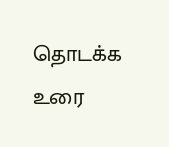தொடக்க உரை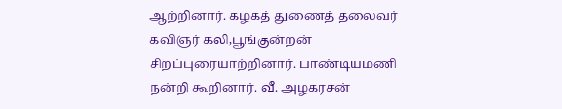ஆற்றினார். கழகத் துணைத் தலைவர் கவிஞர் கலி,பூங்குன்றன் சிறப்புரையாற்றினார். பாண்டியமணி நன்றி கூறினார். வீ. அழகரசன்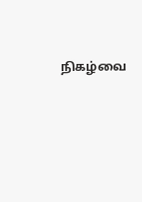நிகழ்வை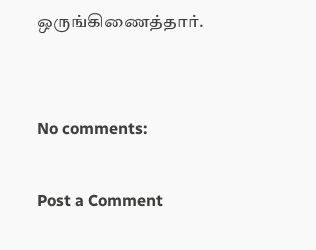ஒருங்கிணைத்தார்.


No comments:

Post a Comment